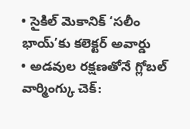• సైకిల్ మెకానిక్ ‘సలీం భాయ్’కు కలెక్టర్ అవార్డు
• అడవుల రక్షణతోనే గ్లోబల్ వార్మింగ్కు చెక్: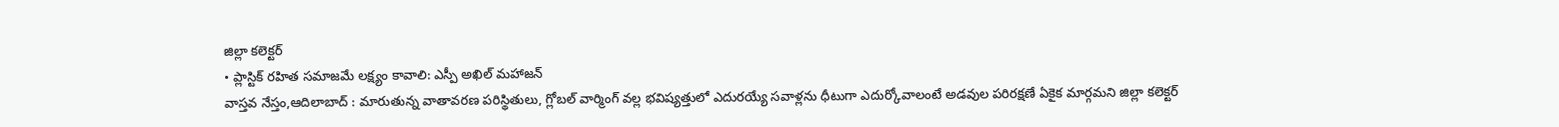జిల్లా కలెక్టర్
• ప్లాస్టిక్ రహిత సమాజమే లక్ష్యం కావాలి: ఎస్పీ అఖిల్ మహాజన్
వాస్తవ నేస్తం,ఆదిలాబాద్ : మారుతున్న వాతావరణ పరిస్థితులు, గ్లోబల్ వార్మింగ్ వల్ల భవిష్యత్తులో ఎదురయ్యే సవాళ్లను ధీటుగా ఎదుర్కోవాలంటే అడవుల పరిరక్షణే ఏకైక మార్గమని జిల్లా కలెక్టర్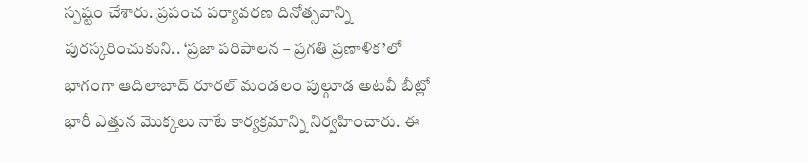స్పష్టం చేశారు. ప్రపంచ పర్యావరణ దినోత్సవాన్ని పురస్కరించుకుని.. ‘ప్రజా పరిపాలన – ప్రగతి ప్రణాళిక’లో భాగంగా ఆదిలాబాద్ రూరల్ మండలం పుల్గూడ అటవీ బీట్లో భారీ ఎత్తున మొక్కలు నాటే కార్యక్రమాన్ని నిర్వహించారు. ఈ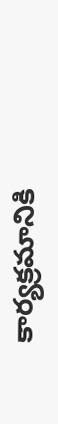కార్యక్రమానికి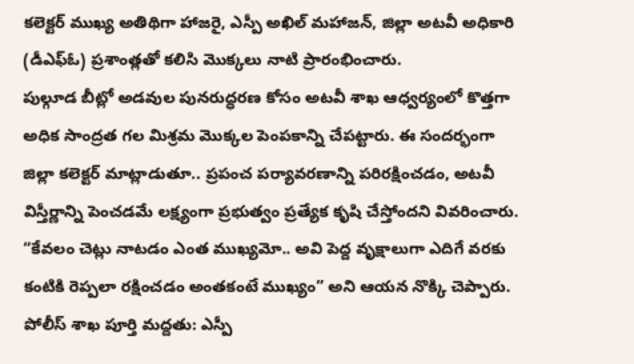కలెక్టర్ ముఖ్య అతిథిగా హాజరై, ఎస్పీ అఖిల్ మహాజన్, జిల్లా అటవీ అధికారి (డీఎఫ్ఓ) ప్రశాంత్లతో కలిసి మొక్కలు నాటి ప్రారంభించారు.
పుల్గూడ బీట్లో అడవుల పునరుద్ధరణ కోసం అటవీ శాఖ ఆధ్వర్యంలో కొత్తగా అధిక సాంద్రత గల మిశ్రమ మొక్కల పెంపకాన్ని చేపట్టారు. ఈ సందర్భంగా జిల్లా కలెక్టర్ మాట్లాడుతూ.. ప్రపంచ పర్యావరణాన్ని పరిరక్షించడం, అటవీ విస్తీర్ణాన్ని పెంచడమే లక్ష్యంగా ప్రభుత్వం ప్రత్యేక కృషి చేస్తోందని వివరించారు. “కేవలం చెట్లు నాటడం ఎంత ముఖ్యమో.. అవి పెద్ద వృక్షాలుగా ఎదిగే వరకు కంటికి రెప్పలా రక్షించడం అంతకంటే ముఖ్యం” అని ఆయన నొక్కి చెప్పారు.
పోలీస్ శాఖ పూర్తి మద్దతు: ఎస్పీ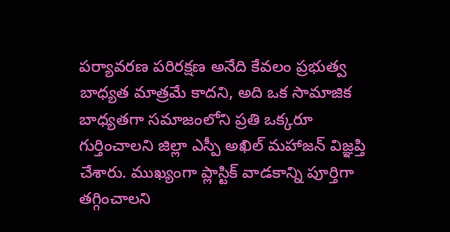పర్యావరణ పరిరక్షణ అనేది కేవలం ప్రభుత్వ బాధ్యత మాత్రమే కాదని, అది ఒక సామాజిక బాధ్యతగా సమాజంలోని ప్రతి ఒక్కరూ గుర్తించాలని జిల్లా ఎస్పీ అఖిల్ మహాజన్ విజ్ఞప్తి చేశారు. ముఖ్యంగా ప్లాస్టిక్ వాడకాన్ని పూర్తిగా తగ్గించాలని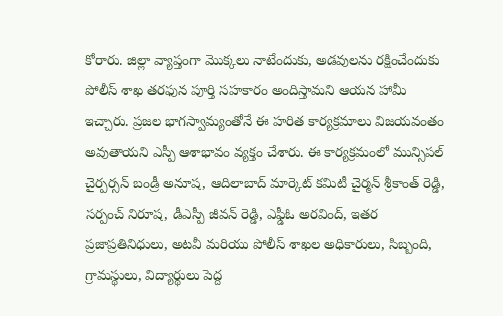కోరారు. జిల్లా వ్యాప్తంగా మొక్కలు నాటేందుకు, అడవులను రక్షించేందుకు పోలీస్ శాఖ తరఫున పూర్తి సహకారం అందిస్తామని ఆయన హామీ ఇచ్చారు. ప్రజల భాగస్వామ్యంతోనే ఈ హరిత కార్యక్రమాలు విజయవంతం అవుతాయని ఎస్పీ ఆశాభావం వ్యక్తం చేశారు. ఈ కార్యక్రమంలో మున్సిపల్ చైర్పర్సన్ బండ్రీ అనూష, ఆదిలాబాద్ మార్కెట్ కమిటీ చైర్మన్ శ్రీకాంత్ రెడ్డి, సర్పంచ్ నిరూష, డీఎస్పీ జీవన్ రెడ్డి, ఎఫ్డీఓ అరవింద్, ఇతర ప్రజాప్రతినిధులు, అటవీ మరియు పోలీస్ శాఖల అధికారులు, సిబ్బంది, గ్రామస్థులు, విద్యార్థులు పెద్ద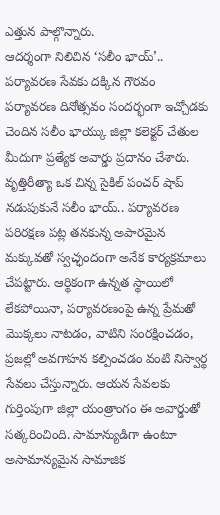ఎత్తున పాల్గొన్నారు.
ఆదర్శంగా నిలిచిన ‘సలీం భాయ్’.. పర్యావరణ సేవకు దక్కిన గౌరవం
పర్యావరణ దినోత్సవం సందర్భంగా ఇచ్చోడకు చెందిన సలీం భాయ్కు జిల్లా కలెక్టర్ చేతుల మీదుగా ప్రత్యేక అవార్డు ప్రదానం చేశారు. వృత్తిరీత్యా ఒక చిన్న సైకిల్ పంచర్ షాప్ నడుపుకునే సలీం భాయ్.. పర్యావరణ పరిరక్షణ పట్ల తనకున్న అపారమైన మక్కువతో స్వచ్ఛందంగా అనేక కార్యక్రమాలు చేపట్టారు. ఆర్థికంగా ఉన్నత స్థాయిలో లేకపోయినా, పర్యావరణంపై ఉన్న ప్రేమతో మొక్కలు నాటడం, వాటిని సంరక్షించడం, ప్రజల్లో అవగాహన కల్పించడం వంటి నిస్వార్థ సేవలు చేస్తున్నారు. ఆయన సేవలకు గుర్తింపుగా జిల్లా యంత్రాంగం ఈ అవార్డుతో సత్కరించింది. సామాన్యుడిగా ఉంటూ అసామాన్యమైన సామాజిక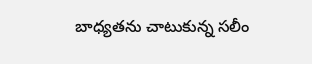బాధ్యతను చాటుకున్న సలీం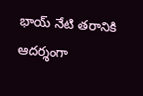భాయ్ నేటి తరానికి ఆదర్శంగా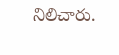నిలిచారు.